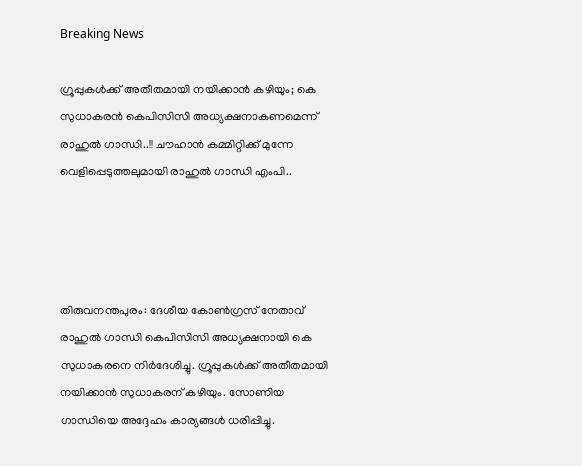Breaking News

ഗ്രൂപ്പുകള്‍ക്ക് അതീതമായി നയിക്കാന്‍ കഴിയും; കെ സുധാകരന്‍ കെപിസിസി അധ്യക്ഷനാകണമെന്ന് രാഹുല്‍ ഗാന്ധി..!! ചൗഹാൻ കമ്മിറ്റിക്ക് മുന്നേ വെളിപ്പെടുത്തലുമായി രാഹുൽ ഗാന്ധി എംപി..




തിരുവനന്തപുരം: ദേശീയ കോണ്‍ഗ്രസ് നേതാവ് രാഹുല്‍ ഗാന്ധി കെപിസിസി അധ്യക്ഷനായി കെ സുധാകരനെ നിര്‍ദേശിച്ചു. ഗ്രൂപ്പുകള്‍ക്ക് അതീതമായി നയിക്കാന്‍ സുധാകരന് കഴിയും. സോണിയ ഗാന്ധിയെ അദ്ദേഹം കാര്യങ്ങള്‍ ധരിപ്പിച്ചു.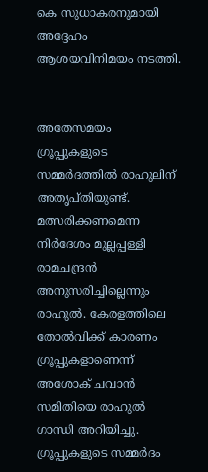കെ സുധാകരനുമായി അദ്ദേഹം ആശയവിനിമയം നടത്തി.


അതേസമയം ഗ്രൂപ്പുകളുടെ സമ്മര്‍ദത്തില്‍ രാഹുലിന് അതൃപ്തിയുണ്ട്. മത്സരിക്കണമെന്ന നിര്‍ദേശം മുല്ലപ്പള്ളി രാമചന്ദ്രന്‍ അനുസരിച്ചില്ലെന്നും രാഹുല്‍. കേരളത്തിലെ തോല്‍വിക്ക് കാരണം ഗ്രൂപ്പുകളാണെന്ന് അശോക് ചവാന്‍ സമിതിയെ രാഹുല്‍ ഗാന്ധി അറിയിച്ചു. ഗ്രൂപ്പുകളുടെ സമ്മര്‍ദം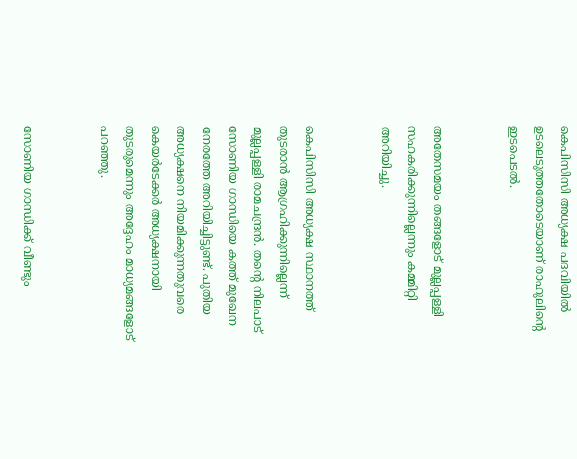കെപിസിസി അധ്യക്ഷ പദവിയില്‍ ഉടലെടുത്തതോടെയാണ് രാഹുലിന്റെ ഇടപെടല്‍.


അതേസമയം തങ്ങളോട് മുല്ലപ്പള്ളി സഹകരിക്കുന്നില്ലെന്നും കമ്മിറ്റി അറിയിച്ചു.


കെപിസിസി അധ്യക്ഷ സ്ഥാനത്ത് തുടരാന്‍ ആഗ്രഹിക്കുന്നില്ലെന്ന് മുല്ലപ്പള്ളി രാമചന്ദ്രന്‍. തന്‍റെ നിലപാട് സോണിയ ഗാന്ധിയെ കത്ത് മുഖേന നേരത്തേ അറിയിച്ചിട്ടുണ്ട്. പുതിയ അധ്യക്ഷനെ നിയമിക്കുന്നതുവരെ കെയര്‍ടേക്കര്‍ അധ്യക്ഷനായി തുടരുമെന്നും അദ്ദേഹം മാധ്യമങ്ങളോട് പറഞ്ഞു.


സോണിയ ഗാന്ധിക്ക് വീണ്ടും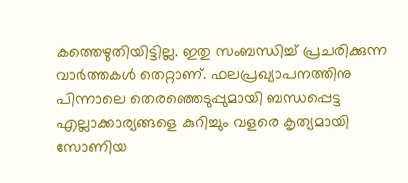കത്തെഴുതിയിട്ടില്ല. ഇതു സംബന്ധിച്ച്‌ പ്രചരിക്കുന്ന വാര്‍ത്തകള്‍ തെറ്റാണ്. ഫലപ്രഖ്യാപനത്തിനു പിന്നാലെ തെരഞ്ഞെടുപ്പുമായി ബന്ധപ്പെട്ട എല്ലാക്കാര്യങ്ങളെ കുറിച്ചും വളരെ കൃത്യമായി സോണിയ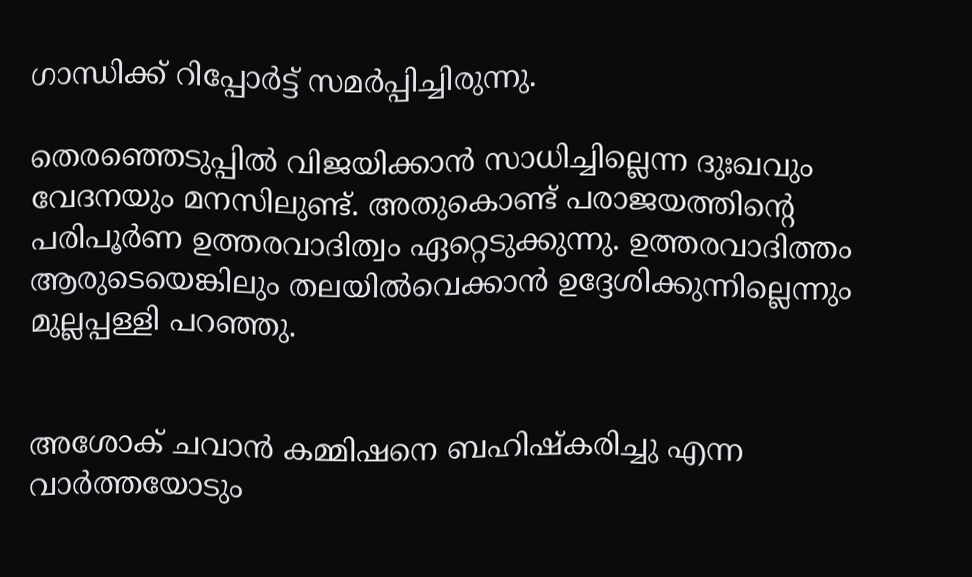ഗാന്ധിക്ക് റിപ്പോര്‍ട്ട് സമര്‍പ്പിച്ചിരുന്നു.

തെരഞ്ഞെടുപ്പില്‍ വിജയിക്കാന്‍ സാധിച്ചില്ലെന്ന ദുഃഖവും വേദനയും മനസിലുണ്ട്. അതുകൊണ്ട് പരാജയത്തിന്‍റെ പരിപൂര്‍ണ ഉത്തരവാദിത്വം ഏറ്റെടുക്കുന്നു. ഉത്തരവാദിത്തം ആരുടെയെങ്കിലും തലയില്‍വെക്കാന്‍ ഉദ്ദേശിക്കുന്നില്ലെന്നും മുല്ലപ്പള്ളി പറഞ്ഞു.


അശോക് ചവാന്‍ കമ്മിഷനെ ബഹിഷ്‌കരിച്ചു എന്ന വാര്‍ത്തയോടും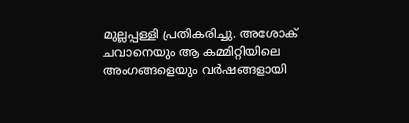മുല്ലപ്പള്ളി പ്രതികരിച്ചു. അശോക് ചവാനെയും ആ കമ്മിറ്റിയിലെ അംഗങ്ങളെയും വര്‍ഷങ്ങളായി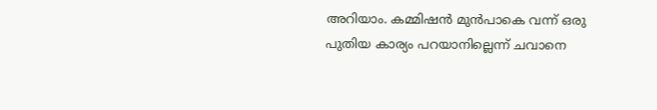അറിയാം. കമ്മിഷന്‍ മുന്‍പാകെ വന്ന് ഒരു പുതിയ കാര്യം പറയാനില്ലെന്ന് ചവാനെ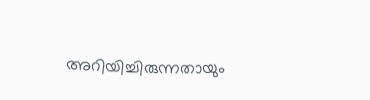അറിയിച്ചിരുന്നതായും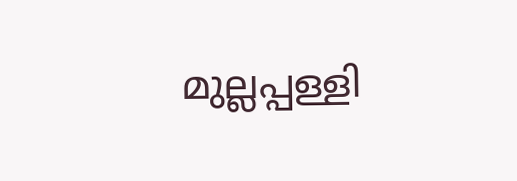മുല്ലപ്പള്ളി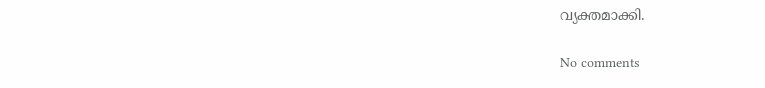വ്യക്തമാക്കി.

No comments